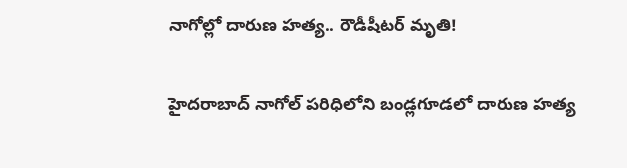నాగోల్లో దారుణ హత్య.. రౌడీషీటర్ మృతి!

హైదరాబాద్ నాగోల్ పరిధిలోని బండ్లగూడలో దారుణ హత్య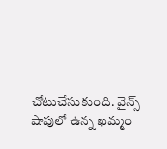చోటుచేసుకుంది. వైన్స్ షాపులో ఉన్న ఖమ్మం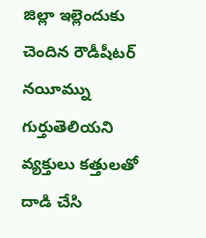జిల్లా ఇల్లెందుకు చెందిన రౌడీషీటర్ నయీమ్ను గుర్తుతెలియని వ్యక్తులు కత్తులతో దాడి చేసి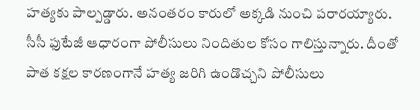హత్యకు పాల్పడ్డారు. అనంతరం కారులో అక్కడి నుంచి పరారయ్యారు. సీసీ ఫుటేజీ ఆధారంగా పోలీసులు నిందితుల కోసం గాలిస్తున్నారు. దీంతో పాత కక్షల కారణంగానే హత్య జరిగి ఉండొచ్చని పోలీసులు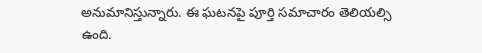అనుమానిస్తున్నారు. ఈ ఘటనపై పూర్తి సమాచారం తెలియల్సి ఉంది.